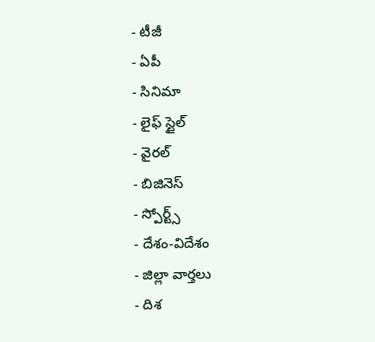- టీజీ
- ఏపీ
- సినిమా
- లైఫ్ స్టైల్
- వైరల్
- బిజినెస్
- స్పోర్ట్స్
- దేశం-విదేశం
- జిల్లా వార్తలు
- దిశ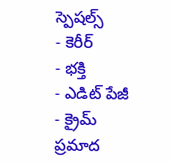స్పెషల్స్
- కెరీర్
- భక్తి
- ఎడిట్ పేజీ
- క్రైమ్
ప్రమాద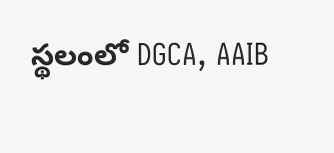స్థలంలో DGCA, AAIB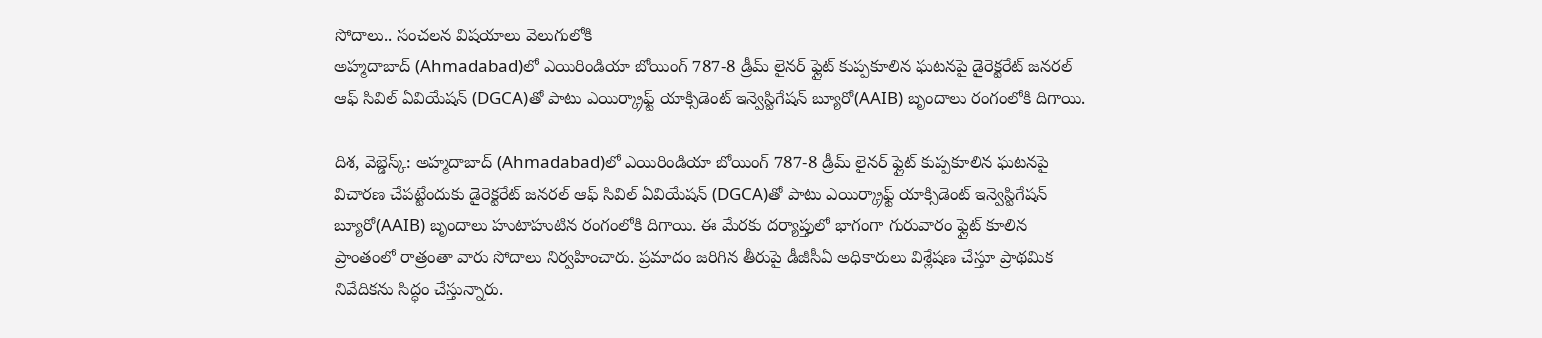సోదాలు.. సంచలన విషయాలు వెలుగులోకి
అహ్మదాబాద్ (Ahmadabad)లో ఎయిరిండియా బోయింగ్ 787-8 డ్రీమ్ లైనర్ ఫ్లైట్ కుప్పకూలిన ఘటనపై డైరెక్టరేట్ జనరల్ ఆఫ్ సివిల్ ఏవియేషన్ (DGCA)తో పాటు ఎయిర్క్రాఫ్ట్ యాక్సిడెంట్ ఇన్వెస్టిగేషన్ బ్యూరో(AAIB) బృందాలు రంగంలోకి దిగాయి.

దిశ, వెబ్డెస్క్: అహ్మదాబాద్ (Ahmadabad)లో ఎయిరిండియా బోయింగ్ 787-8 డ్రీమ్ లైనర్ ఫ్లైట్ కుప్పకూలిన ఘటనపై విచారణ చేపట్టేందుకు డైరెక్టరేట్ జనరల్ ఆఫ్ సివిల్ ఏవియేషన్ (DGCA)తో పాటు ఎయిర్క్రాఫ్ట్ యాక్సిడెంట్ ఇన్వెస్టిగేషన్ బ్యూరో(AAIB) బృందాలు హుటాహుటిన రంగంలోకి దిగాయి. ఈ మేరకు దర్యాప్తులో భాగంగా గురువారం ఫ్లైట్ కూలిన ప్రాంతంలో రాత్రంతా వారు సోదాలు నిర్వహించారు. ప్రమాదం జరిగిన తీరుపై డీజీసీఏ అధికారులు విశ్లేషణ చేస్తూ ప్రాథమిక నివేదికను సిద్ధం చేస్తున్నారు.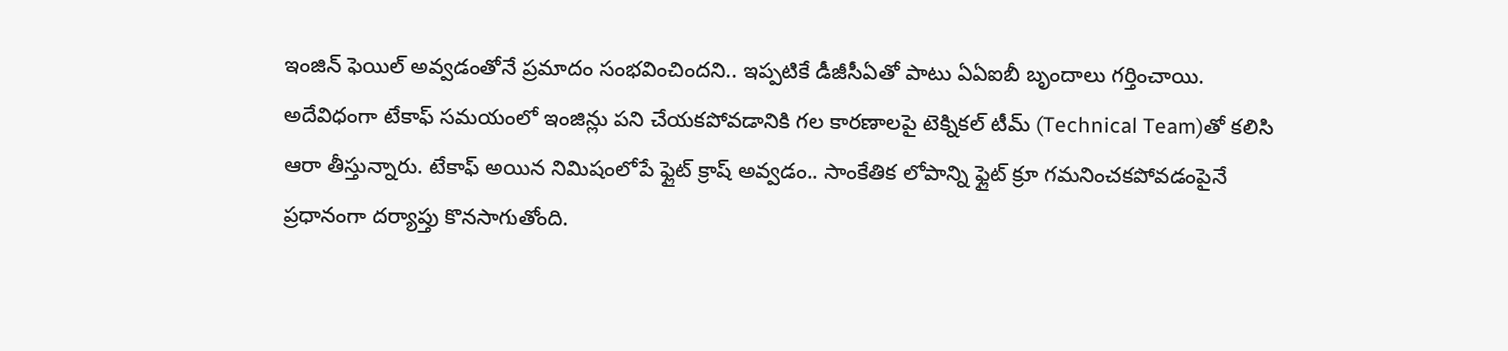ఇంజిన్ ఫెయిల్ అవ్వడంతోనే ప్రమాదం సంభవించిందని.. ఇప్పటికే డీజీసీఏతో పాటు ఏఏఐబీ బృందాలు గర్తించాయి.
అదేవిధంగా టేకాఫ్ సమయంలో ఇంజిన్లు పని చేయకపోవడానికి గల కారణాలపై టెక్నికల్ టీమ్ (Technical Team)తో కలిసి ఆరా తీస్తున్నారు. టేకాఫ్ అయిన నిమిషంలోపే ఫ్లైట్ క్రాష్ అవ్వడం.. సాంకేతిక లోపాన్ని ఫ్లైట్ క్రూ గమనించకపోవడంపైనే ప్రధానంగా దర్యాప్తు కొనసాగుతోంది.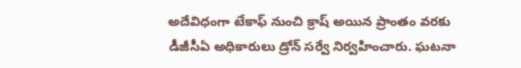అదేవిధంగా టేకాఫ్ నుంచి క్రాష్ అయిన ప్రాంతం వరకు డీజీసీఏ అధికారులు డ్రోన్ సర్వే నిర్వహించారు. ఘటనా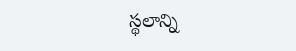స్థలాన్ని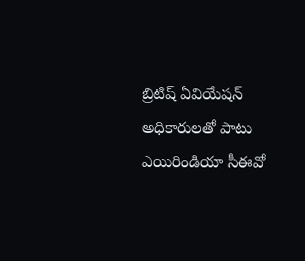బ్రిటిష్ ఏవియేషన్ అధికారులతో పాటు ఎయిరిండియా సీఈవో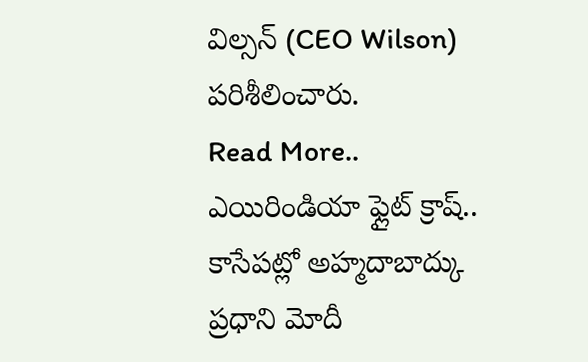విల్సన్ (CEO Wilson) పరిశీలించారు.
Read More..
ఎయిరిండియా ఫ్లైట్ క్రాష్.. కాసేపట్లో అహ్మదాబాద్కు ప్రధాని మోదీ